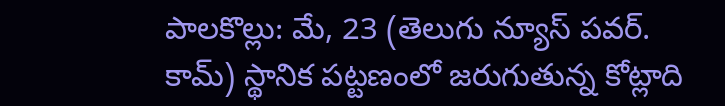పాలకొల్లు: మే, 23 (తెలుగు న్యూస్ పవర్. కామ్) స్థానిక పట్టణంలో జరుగుతున్న కోట్లాది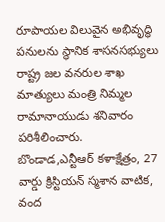రూపాయల విలువైన అభివృద్ధి పనులను స్థానిక శాసనసభ్యులు రాష్ట్ర జల వనరుల శాఖ మాత్యులు మంత్రి నిమ్మల రామానాయుడు శనివారం పరిశీలించారు. బొండాడ,ఎన్టీఆర్ కళాక్షేత్రం, 27 వార్డు క్రిస్టియన్ స్మశాన వాటిక, వంద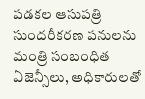పడకల ఆసుపత్రి సుందరీకరణ పనులను మంత్రి సంబంధిత ఏజెన్సీలు, అధికారులతో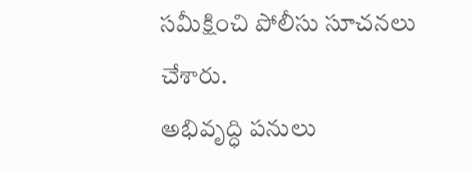సమీక్షించి పోలీసు సూచనలు చేశారు.
అభివృద్ధి పనులు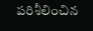పరిశీలించిన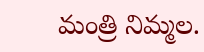మంత్రి నిమ్మల.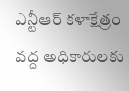ఎన్టీఆర్ కళాక్షేత్రం వద్ద అధికారులకు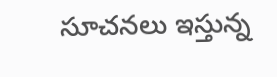సూచనలు ఇస్తున్న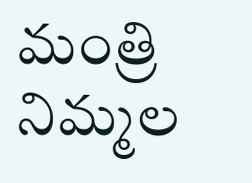మంత్రి నిమ్మల